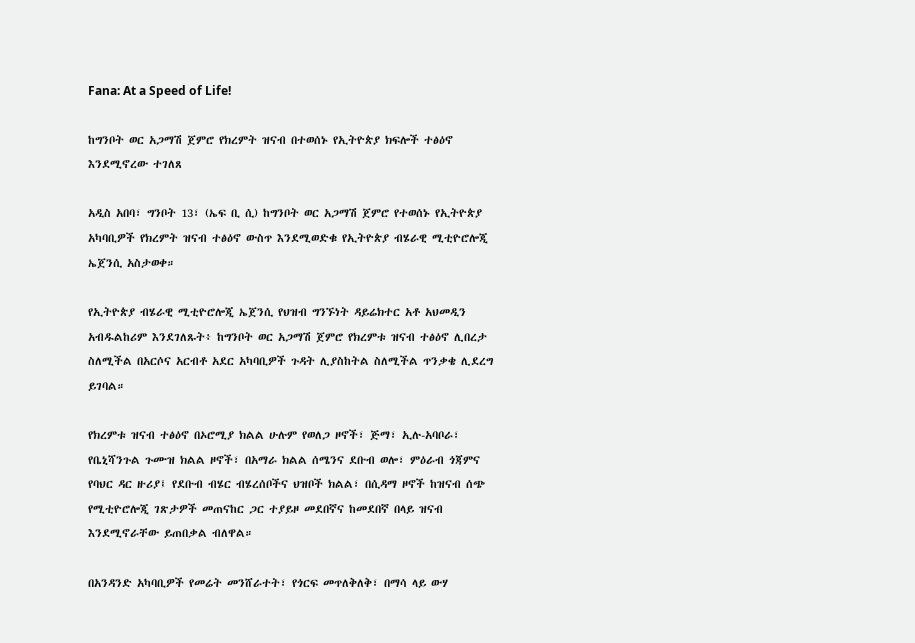Fana: At a Speed of Life!

ከግንቦት ወር አጋማሽ ጀምሮ የክረምት ዝናብ በተወሰኑ የኢትዮጵያ ክፍሎች ተፅዕኖ እንደሚኖረው ተገለጸ

አዲስ አበባ፣ ግንቦት 13፣ (ኤፍ ቢ ሲ) ከግንቦት ወር አጋማሽ ጀምሮ የተወሰኑ የኢትዮጵያ አካባቢዎች የክረምት ዝናብ ተፅዕኖ ውስጥ እንደሚወድቁ የኢትዮጵያ ብሄራዊ ሚቲዮሮሎጂ ኤጀንሲ አስታወቀ።

የኢትዮጵያ ብሄራዊ ሚቲዮሮሎጂ ኤጀንሲ የህዝብ ግንኙነት ዳይሬክተር አቶ አህመዲን አብዱልከሪም እንደገለጹት፥ ከግንቦት ወር አጋማሽ ጀምሮ የክረምቱ ዝናብ ተፅዕኖ ሊበረታ ስለሚችል በአርሶና አርብቶ አደር አካባቢዎች ጉዳት ሊያስከትል ስለሚችል ጥንቃቄ ሊደረግ ይገባል።

የክረምቱ ዝናብ ተፅዕኖ በኦሮሚያ ክልል ሁሉም የወለጋ ዞኖች፣ ጅማ፣ ኢሉ-አባቦራ፣ የቤኒሻንጉል ጉሙዝ ክልል ዞኖች፣ በአማራ ክልል ሰሜንና ደቡብ ወሎ፣ ምዕራብ ጎጃምና የባህር ዳር ዙሪያ፤ የደቡብ ብሄር ብሄረሰቦችና ህዝቦች ክልል፣ በሲዳማ ዞኖች ከዝናብ ሰጭ የሚቲዮሮሎጂ ገጽታዎች መጠናከር ጋር ተያይዞ መደበኛና ከመደበኛ በላይ ዝናብ እንደሚኖራቸው ይጠበቃል ብለዋል።

በአንዳንድ አካባቢዎች የመሬት መንሸራተት፣ የጎርፍ መጥለቅለቅ፣ በማሳ ላይ ውሃ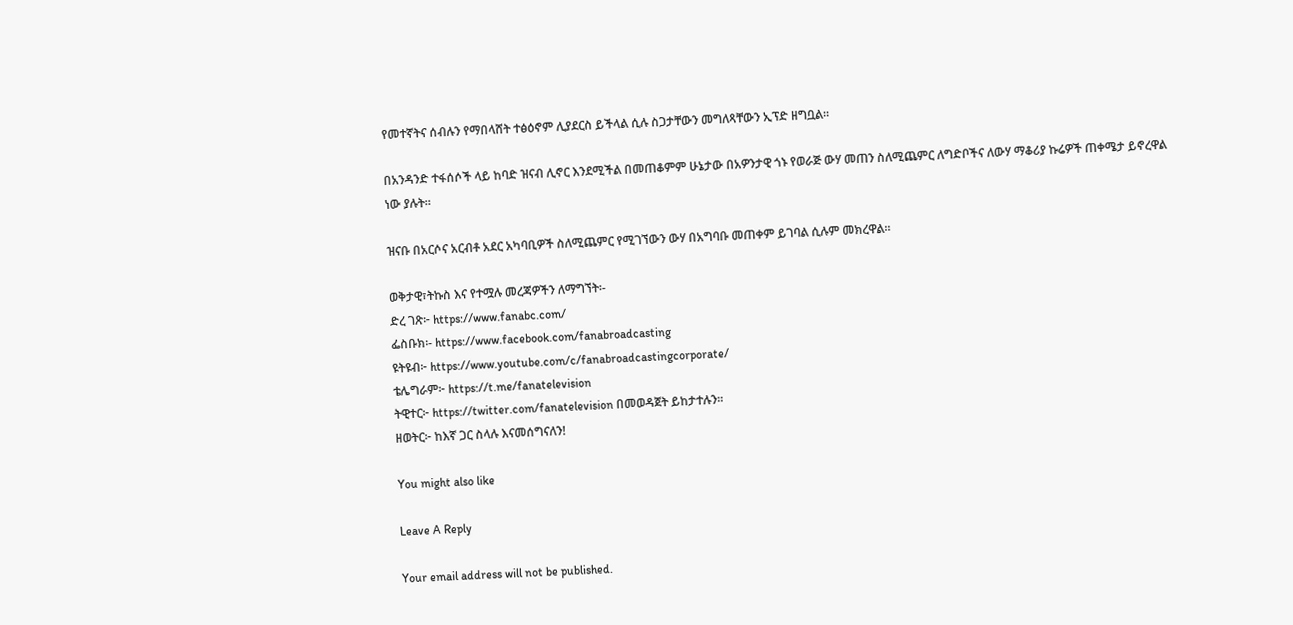የመተኛትና ሰብሉን የማበላሸት ተፅዕኖም ሊያደርስ ይችላል ሲሉ ስጋታቸውን መግለጻቸውን ኢፕድ ዘግቧል።

በአንዳንድ ተፋሰሶች ላይ ከባድ ዝናብ ሊኖር እንደሚችል በመጠቆምም ሁኔታው በአዎንታዊ ጎኑ የወራጅ ውሃ መጠን ስለሚጨምር ለግድቦችና ለውሃ ማቆሪያ ኩሬዎች ጠቀሜታ ይኖረዋል ነው ያሉት።

ዝናቡ በአርሶና አርብቶ አደር አካባቢዎች ስለሚጨምር የሚገኘውን ውሃ በአግባቡ መጠቀም ይገባል ሲሉም መክረዋል።

ወቅታዊ፣ትኩስ እና የተሟሉ መረጃዎችን ለማግኘት፡-
ድረ ገጽ፦ https://www.fanabc.com/
ፌስቡክ፡- https://www.facebook.com/fanabroadcasting
ዩትዩብ፦ https://www.youtube.com/c/fanabroadcastingcorporate/
ቴሌግራም፦ https://t.me/fanatelevision
ትዊተር፦ https://twitter.com/fanatelevision በመወዳጀት ይከታተሉን፡፡
ዘወትር፦ ከእኛ ጋር ስላሉ እናመሰግናለን!

You might also like

Leave A Reply

Your email address will not be published.